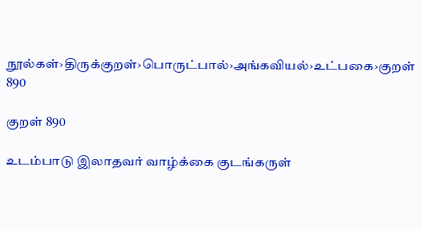நூல்கள்›திருக்குறள்›பொருட்பால்›அங்கவியல்›உட்பகை›குறள் 890

குறள் 890

உடம்பாடு இலாதவர் வாழ்க்கை குடங்கருள்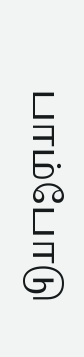பாம்போடு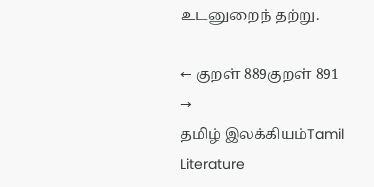உடனுறைந் தற்று.

← குறள் 889குறள் 891 →
தமிழ் இலக்கியம்Tamil Literature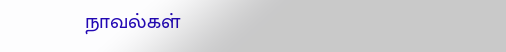நாவல்கள்